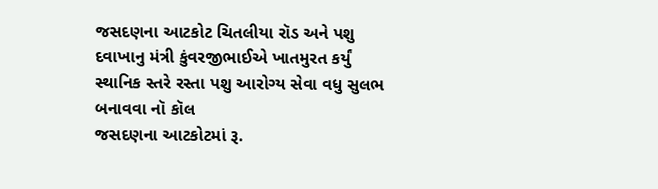જસદણના આટકોટ ચિતલીયા રૉડ અને પશુ દવાખાનુ મંત્રી કુંવરજીભાઈએ ખાતમુરત કર્યું સ્થાનિક સ્તરે રસ્તા પશુ આરોગ્ય સેવા વધુ સુલભ બનાવવા નૉ કૉલ
જસદણના આટકોટમાં રૂ.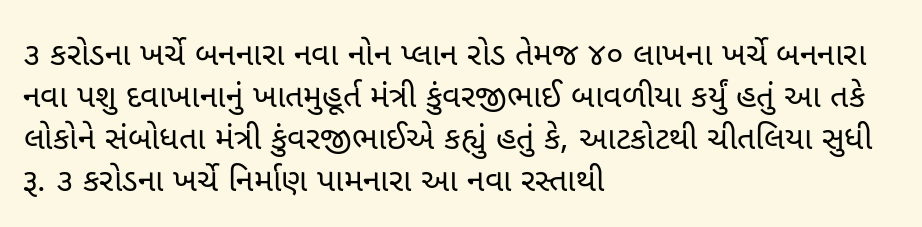૩ કરોડના ખર્ચે બનનારા નવા નોન પ્લાન રોડ તેમજ ૪૦ લાખના ખર્ચે બનનારા નવા પશુ દવાખાનાનું ખાતમુહૂર્ત મંત્રી કુંવરજીભાઈ બાવળીયા કર્યું હતું આ તકે લોકોને સંબોધતા મંત્રી કુંવરજીભાઈએ કહ્યું હતું કે, આટકોટથી ચીતલિયા સુધી રૂ. ૩ કરોડના ખર્ચે નિર્માણ પામનારા આ નવા રસ્તાથી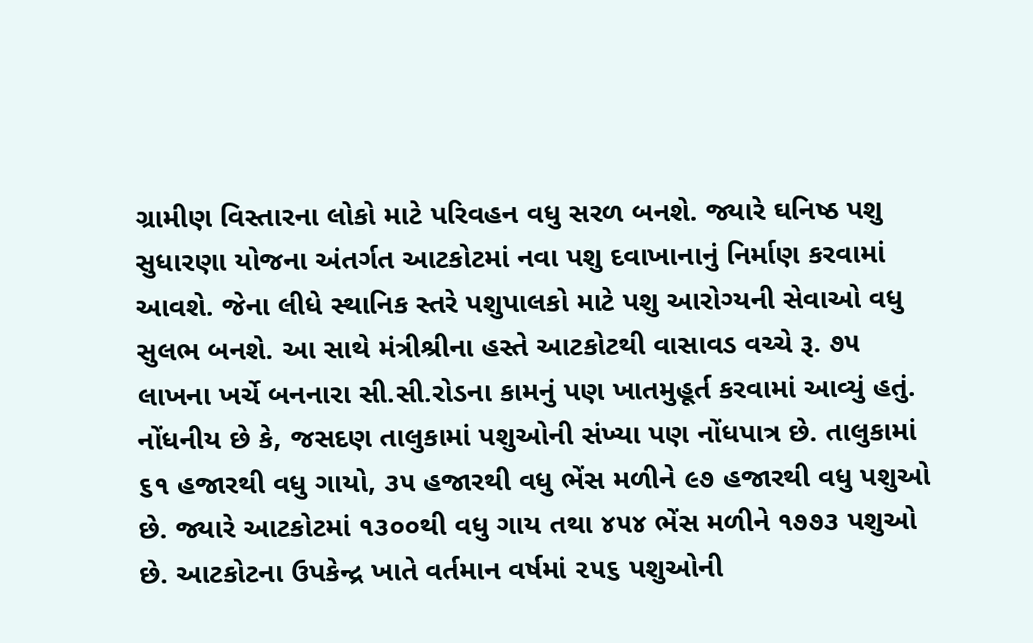ગ્રામીણ વિસ્તારના લોકો માટે પરિવહન વધુ સરળ બનશે. જ્યારે ઘનિષ્ઠ પશુ સુધારણા યોજના અંતર્ગત આટકોટમાં નવા પશુ દવાખાનાનું નિર્માણ કરવામાં આવશે. જેના લીધે સ્થાનિક સ્તરે પશુપાલકો માટે પશુ આરોગ્યની સેવાઓ વધુ સુલભ બનશે. આ સાથે મંત્રીશ્રીના હસ્તે આટકોટથી વાસાવડ વચ્ચે રૂ. ૭૫ લાખના ખર્ચે બનનારા સી.સી.રોડના કામનું પણ ખાતમુહૂર્ત કરવામાં આવ્યું હતું. નોંધનીય છે કે, જસદણ તાલુકામાં પશુઓની સંખ્યા પણ નોંધપાત્ર છે. તાલુકામાં ૬૧ હજારથી વધુ ગાયો, ૩૫ હજારથી વધુ ભેંસ મળીને ૯૭ હજારથી વધુ પશુઓ છે. જ્યારે આટકોટમાં ૧૩૦૦થી વધુ ગાય તથા ૪૫૪ ભેંસ મળીને ૧૭૭૩ પશુઓ છે. આટકોટના ઉપકેન્દ્ર ખાતે વર્તમાન વર્ષમાં ૨૫૬ પશુઓની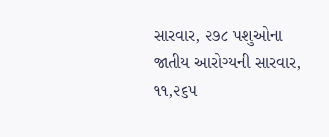સારવાર, ૨૭૮ પશુઓના જાતીય આરોગ્યની સારવાર, ૧૧,૨૬૫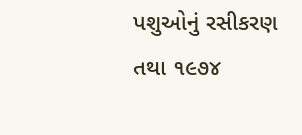પશુઓનું રસીકરણ તથા ૧૯૭૪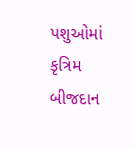પશુઓમાં કૃત્રિમ બીજદાન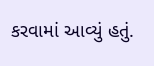કરવામાં આવ્યું હતું.